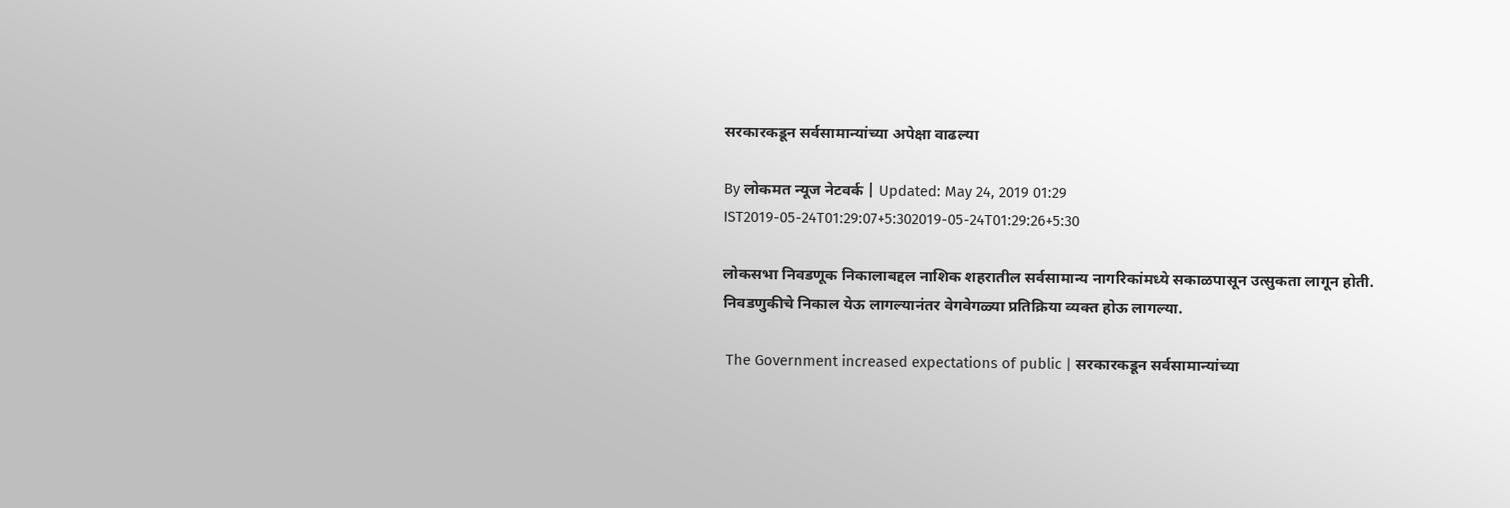सरकारकडून सर्वसामान्यांच्या अपेक्षा वाढल्या

By लोकमत न्यूज नेटवर्क | Updated: May 24, 2019 01:29 IST2019-05-24T01:29:07+5:302019-05-24T01:29:26+5:30

लोकसभा निवडणूक निकालाबद्दल नाशिक शहरातील सर्वसामान्य नागरिकांमध्ये सकाळपासून उत्सुकता लागून होती. निवडणुकीचे निकाल येऊ लागल्यानंतर वेगवेगळ्या प्रतिक्रिया व्यक्त होऊ लागल्या.

 The Government increased expectations of public | सरकारकडून सर्वसामान्यांच्या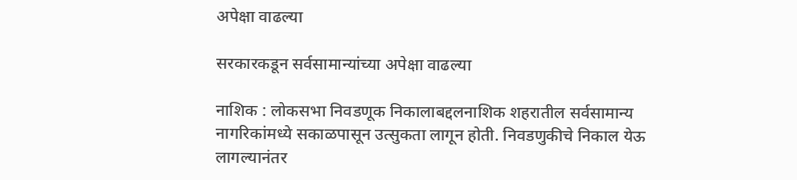अपेक्षा वाढल्या

सरकारकडून सर्वसामान्यांच्या अपेक्षा वाढल्या

नाशिक : लोकसभा निवडणूक निकालाबद्दलनाशिक शहरातील सर्वसामान्य नागरिकांमध्ये सकाळपासून उत्सुकता लागून होती. निवडणुकीचे निकाल येऊ लागल्यानंतर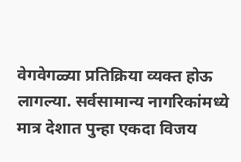वेगवेगळ्या प्रतिक्रिया व्यक्त होऊ लागल्या. सर्वसामान्य नागरिकांमध्ये मात्र देशात पुन्हा एकदा विजय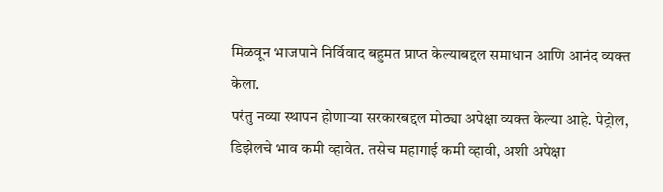मिळवून भाजपाने निर्विवाद बहुमत प्राप्त केल्याबद्दल समाधान आणि आनंद व्यक्त केला.
परंतु नव्या स्थापन होणाऱ्या सरकारबद्दल मोठ्या अपेक्षा व्यक्त केल्या आहे. पेट्रोल, डिझेलचे भाव कमी व्हावेत. तसेच महागाई कमी व्हावी, अशी अपेक्षा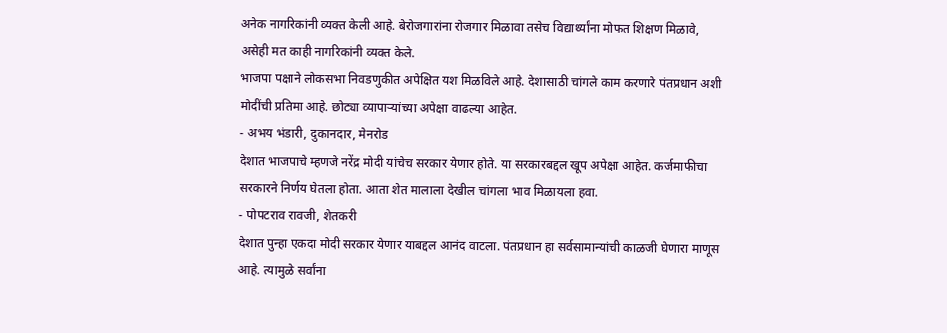अनेक नागरिकांनी व्यक्त केली आहे. बेरोजगारांना रोजगार मिळावा तसेच विद्यार्थ्यांना मोफत शिक्षण मिळावे, असेही मत काही नागरिकांनी व्यक्त केले.
भाजपा पक्षाने लोकसभा निवडणुकीत अपेक्षित यश मिळविले आहे. देशासाठी चांगले काम करणारे पंतप्रधान अशी मोदींची प्रतिमा आहे. छोट्या व्यापाऱ्यांच्या अपेक्षा वाढल्या आहेत.
- अभय भंडारी, दुकानदार, मेनरोड
देशात भाजपाचे म्हणजे नरेंद्र मोदी यांचेच सरकार येणार होते. या सरकारबद्दल खूप अपेक्षा आहेत. कर्जमाफीचा सरकारने निर्णय घेतला होता. आता शेत मालाला देखील चांगला भाव मिळायला हवा.
- पोपटराव रावजी, शेतकरी
देशात पुन्हा एकदा मोदी सरकार येणार याबद्दल आनंद वाटला. पंतप्रधान हा सर्वसामान्यांची काळजी घेणारा माणूस आहे. त्यामुळे सर्वांना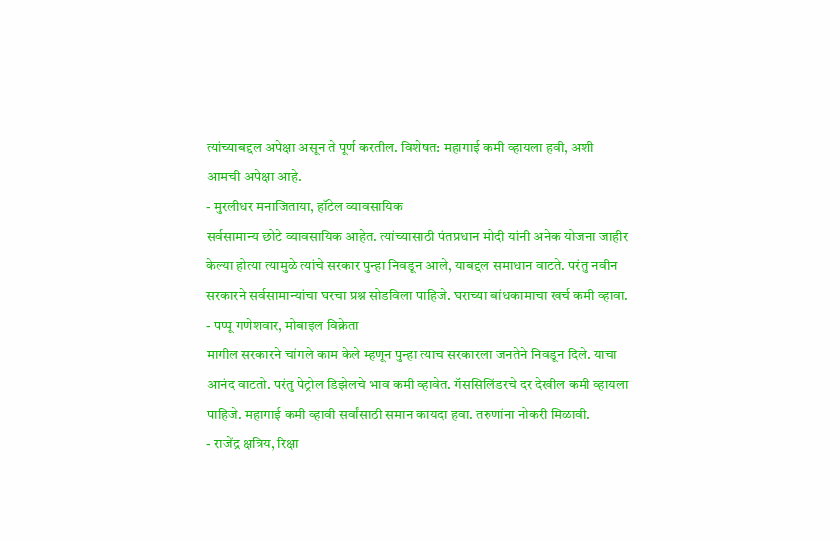त्यांच्याबद्दल अपेक्षा असून ते पूर्ण करतील. विशेषत: महागाई कमी व्हायला हवी, अशी आमची अपेक्षा आहे.
- मुरलीधर मनाजिताया, हॉटेल व्यावसायिक
सर्वसामान्य छोटे व्यावसायिक आहेत. त्यांच्यासाठी पंतप्रधान मोदी यांनी अनेक योजना जाहीर केल्या होत्या त्यामुळे त्यांचे सरकार पुन्हा निवडून आले, याबद्दल समाधान वाटते. परंतु नवीन सरकारने सर्वसामान्यांचा घरचा प्रश्न सोडविला पाहिजे. घराच्या बांधकामाचा खर्च कमी व्हावा.
- पप्पू गणेशवार, मोबाइल विक्रेता
मागील सरकारने चांगले काम केले म्हणून पुन्हा त्याच सरकारला जनतेने निवडून दिले. याचा आनंद वाटतो. परंतु पेट्रोल डिझेलचे भाव कमी व्हावेत. गॅससिलिंडरचे दर देखील कमी व्हायला पाहिजे. महागाई कमी व्हावी सर्वांसाठी समान कायदा हवा. तरुणांना नोकरी मिळावी.
- राजेंद्र क्षत्रिय, रिक्षा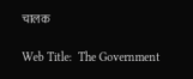चालक

Web Title:  The Government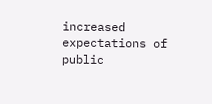increased expectations of public